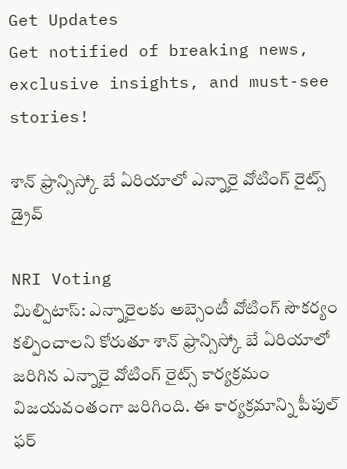Get Updates
Get notified of breaking news, exclusive insights, and must-see stories!

శాన్ ఫ్రాన్సిస్కో బే ఏరియాలో ఎన్నారై వోటింగ్ రైట్స్ డ్రైవ్

NRI Voting
మిల్పిటాస్: ఎన్నారైలకు అబ్సెంటీ వోటింగ్ సౌకర్యం కల్పించాలని కోరుతూ శాన్ ఫ్రాన్సిస్కో బే ఏరియాలో జరిగిన ఎన్నారై వోటింగ్ రైట్స్ కార్యక్రమం విజయవంతంగా జరిగింది. ఈ కార్యక్రమాన్ని పీపుల్ ఫర్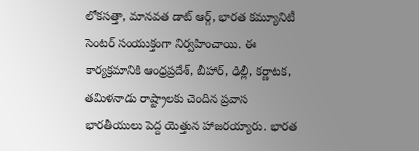లోకసత్తా, మానవత డాట్ ఆర్గ్, భారత కమ్యూనిటీ సెంటర్ సంయుక్తంగా నిర్వహించాయి. ఈ కార్యక్రమానికి ఆంధ్రప్రదేశ్, బీహార్, ఢిల్లీ, కర్ణాటక, తమిళనాడు రాష్ట్రాలకు చెందిన ప్రవాస భారతీయులు పెద్ద యెత్తున హాజరయ్యారు. భారత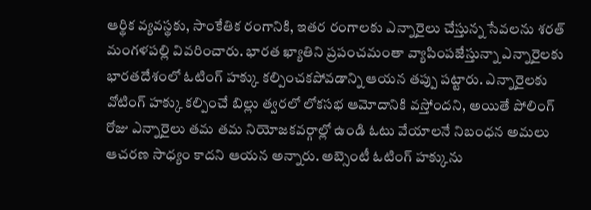ఆర్థిక వ్యవస్థకు, సాంకేతిక రంగానికి, ఇతర రంగాలకు ఎన్నారైలు చేస్తున్న సేవలను శరత్ మంగళపల్లి వివరించారు. భారత ఖ్యాతిని ప్రపంచమంతా వ్యాపింపజేస్తున్నా ఎన్నారైలకు భారతదేశంలో ఓటింగ్ హక్కు కల్పించకపోవడాన్ని ఆయన తప్పు పట్టారు. ఎన్నారైలకు వోటింగ్ హక్కు కల్పించే బిల్లు త్వరలో లోకసభ ఆమోదానికి వస్తోందని, అయితే పోలింగ్ రోజు ఎన్నారైలు తమ తమ నియోజకవర్గాల్లో ఉండి ఓటు వేయాలనే నిబంధన అమలు ఆచరణ సాధ్యం కాదని ఆయన అన్నారు. అబ్సెంటీ ఓటింగ్ హక్కును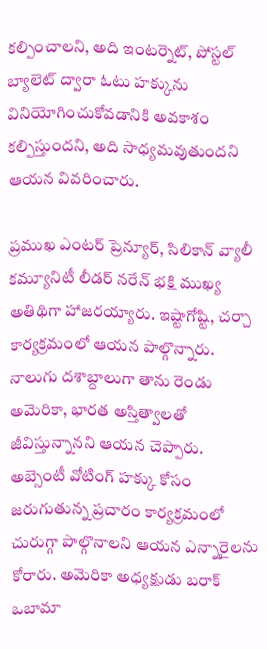కల్పించాలని, అది ఇంటర్నెట్, పోస్టల్ బ్యాలెట్ ద్వారా ఓటు హక్కును వినియోగించుకోవడానికి అవకాశం కల్పిస్తుందని, అది సాధ్యమవుతుందని ఆయన వివరించారు.

ప్రముఖ ఎంటర్ ప్రెన్యూర్, సిలికాన్ వ్యాలీ కమ్యూనిటీ లీడర్ నరేన్ భక్షి ముఖ్య అతిథిగా హాజరయ్యారు. ఇష్టాగోష్టి, చర్చా కార్యక్రమంలో ఆయన పాల్గొన్నారు. నాలుగు దశాబ్దాలుగా తాను రెండు అమెరికా, భారత అస్తిత్వాలతో జీవిస్తున్నానని ఆయన చెప్పారు. అబ్సెంటీ వోటింగ్ హక్కు కోసం జరుగుతున్న ప్రచారం కార్యక్రమంలో చురుగ్గా పాల్గొనాలని ఆయన ఎన్నారైలను కోరారు. అమెరికా అధ్యక్షుడు బరాక్ ఒబామా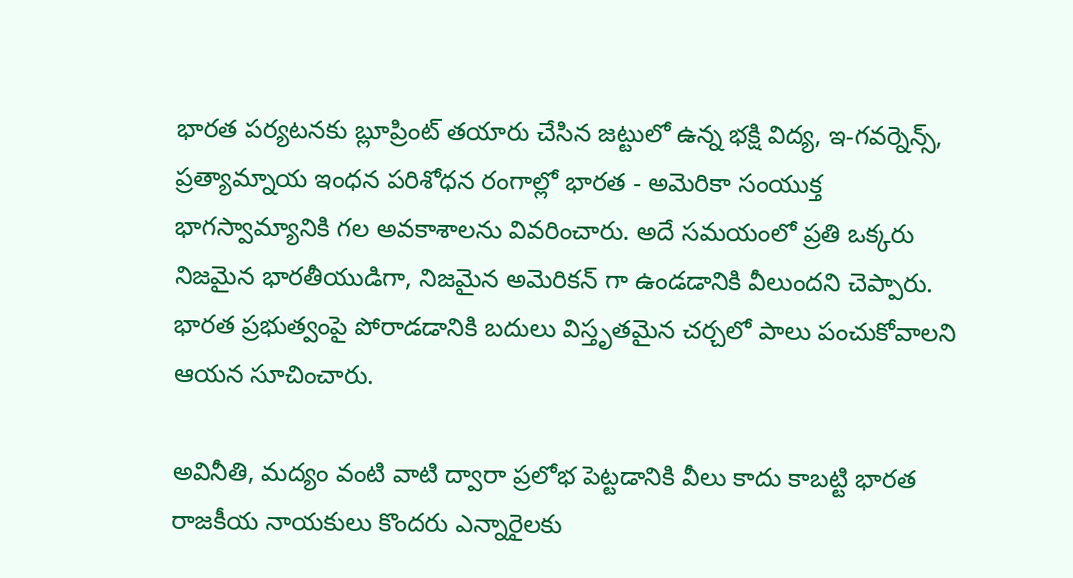భారత పర్యటనకు బ్లూప్రింట్ తయారు చేసిన జట్టులో ఉన్న భక్షి విద్య, ఇ-గవర్నెన్స్, ప్రత్యామ్నాయ ఇంధన పరిశోధన రంగాల్లో భారత - అమెరికా సంయుక్త భాగస్వామ్యానికి గల అవకాశాలను వివరించారు. అదే సమయంలో ప్రతి ఒక్కరు నిజమైన భారతీయుడిగా, నిజమైన అమెరికన్ గా ఉండడానికి వీలుందని చెప్పారు. భారత ప్రభుత్వంపై పోరాడడానికి బదులు విస్తృతమైన చర్చలో పాలు పంచుకోవాలని ఆయన సూచించారు.

అవినీతి, మద్యం వంటి వాటి ద్వారా ప్రలోభ పెట్టడానికి వీలు కాదు కాబట్టి భారత రాజకీయ నాయకులు కొందరు ఎన్నారైలకు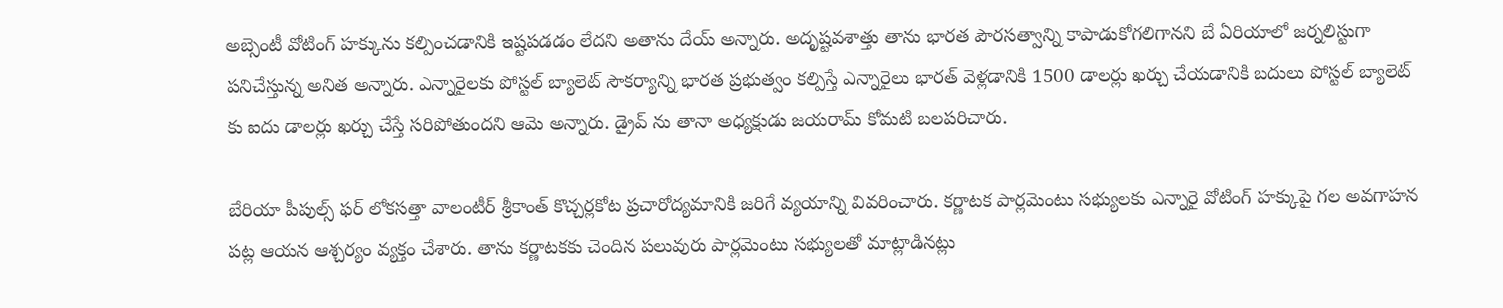అబ్సెంటీ వోటింగ్ హక్కును కల్పించడానికి ఇష్టపడడం లేదని అతాను దేయ్ అన్నారు. అదృష్టవశాత్తు తాను భారత పౌరసత్వాన్ని కాపాడుకోగలిగానని బే ఏరియాలో జర్నలిస్టుగా పనిచేస్తున్న అనిత అన్నారు. ఎన్నారైలకు పోస్టల్ బ్యాలెట్ సౌకర్యాన్ని భారత ప్రభుత్వం కల్పిస్తే ఎన్నారైలు భారత్ వెళ్లడానికి 1500 డాలర్లు ఖర్చు చేయడానికి బదులు పోస్టల్ బ్యాలెట్ కు ఐదు డాలర్లు ఖర్చు చేస్తే సరిపోతుందని ఆమె అన్నారు. డ్రైవ్ ను తానా అధ్యక్షుడు జయరామ్ కోమటి బలపరిచారు.

బేరియా పీపుల్స్ ఫర్ లోకసత్తా వాలంటీర్ శ్రీకాంత్ కొచ్చర్లకోట ప్రచారోద్యమానికి జరిగే వ్యయాన్ని వివరించారు. కర్ణాటక పార్లమెంటు సభ్యులకు ఎన్నారై వోటింగ్ హక్కుపై గల అవగాహన పట్ల ఆయన ఆశ్చర్యం వ్యక్తం చేశారు. తాను కర్ణాటకకు చెందిన పలువురు పార్లమెంటు సభ్యులతో మాట్లాడినట్లు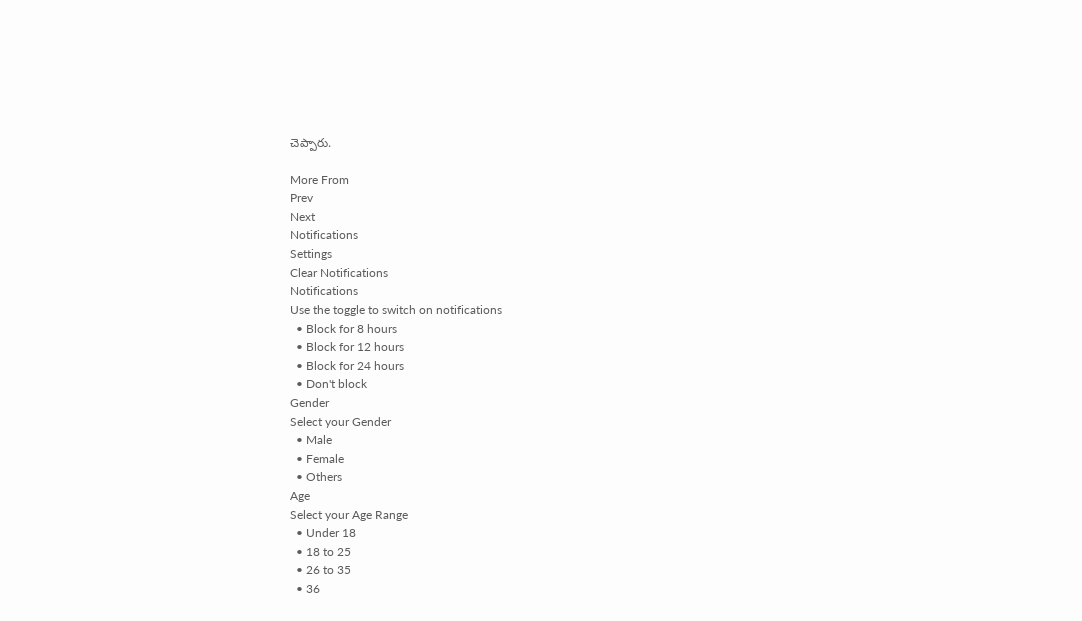చెప్పారు.

More From
Prev
Next
Notifications
Settings
Clear Notifications
Notifications
Use the toggle to switch on notifications
  • Block for 8 hours
  • Block for 12 hours
  • Block for 24 hours
  • Don't block
Gender
Select your Gender
  • Male
  • Female
  • Others
Age
Select your Age Range
  • Under 18
  • 18 to 25
  • 26 to 35
  • 36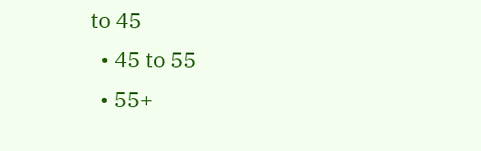to 45
  • 45 to 55
  • 55+